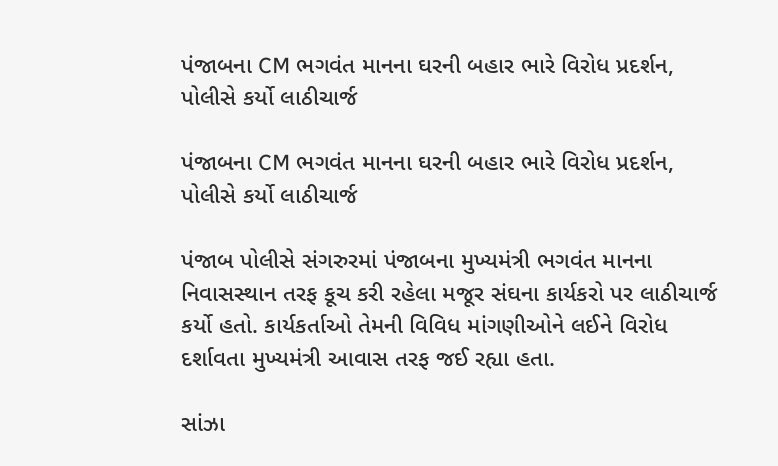પંજાબના CM ભગવંત માનના ઘરની બહાર ભારે વિરોધ પ્રદર્શન, પોલીસે કર્યો લાઠીચાર્જ

પંજાબના CM ભગવંત માનના ઘરની બહાર ભારે વિરોધ પ્રદર્શન, પોલીસે કર્યો લાઠીચાર્જ

પંજાબ પોલીસે સંગરુરમાં પંજાબના મુખ્યમંત્રી ભગવંત માનના નિવાસસ્થાન તરફ કૂચ કરી રહેલા મજૂર સંઘના કાર્યકરો પર લાઠીચાર્જ કર્યો હતો. કાર્યકર્તાઓ તેમની વિવિધ માંગણીઓને લઈને વિરોધ દર્શાવતા મુખ્યમંત્રી આવાસ તરફ જઈ રહ્યા હતા.

સાંઝા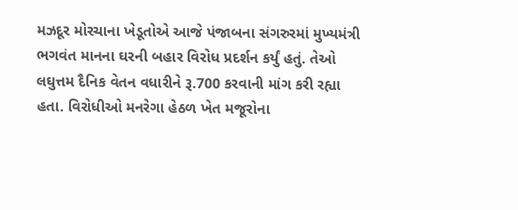મઝદૂર મોરચાના ખેડૂતોએ આજે પંજાબના સંગરુરમાં મુખ્યમંત્રી ભગવંત માનના ઘરની બહાર વિરોધ પ્રદર્શન કર્યું હતું. તેઓ લઘુત્તમ દૈનિક વેતન વધારીને રૂ.700 કરવાની માંગ કરી રહ્યા હતા. વિરોધીઓ મનરેગા હેઠળ ખેત મજૂરોના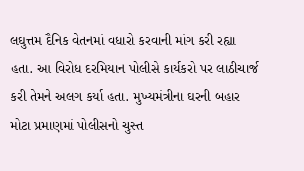લઘુત્તમ દૈનિક વેતનમાં વધારો કરવાની માંગ કરી રહ્યા હતા. આ વિરોધ દરમિયાન પોલીસે કાર્યકરો પર લાઠીચાર્જ કરી તેમને અલગ કર્યા હતા. મુખ્યમંત્રીના ઘરની બહાર મોટા પ્રમાણમાં પોલીસનો ચુસ્ત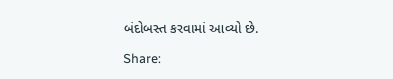બંદોબસ્ત કરવામાં આવ્યો છે.

Share: